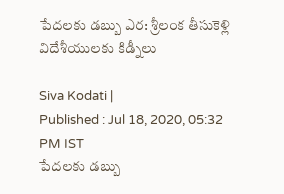పేదలకు డబ్బు ఎర: శ్రీలంక తీసుకెళ్లి విదేశీయులకు కిడ్నీలు

Siva Kodati |
Published : Jul 18, 2020, 05:32 PM IST
పేదలకు డబ్బు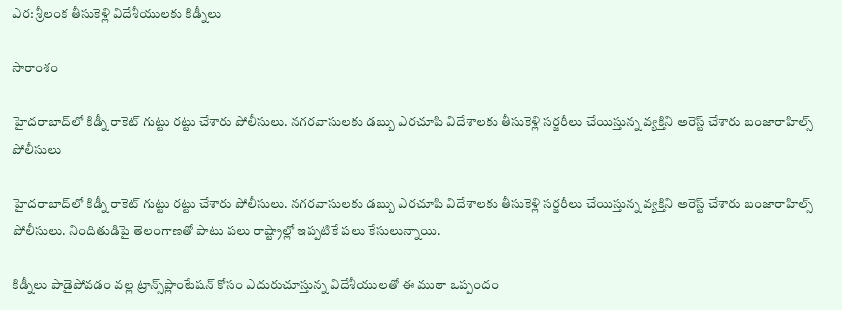ఎర: శ్రీలంక తీసుకెళ్లి విదేశీయులకు కిడ్నీలు

సారాంశం

హైదరాబాద్‌లో కిడ్నీ రాకెట్ గుట్టు రట్టు చేశారు పోలీసులు. నగరవాసులకు డబ్బు ఎరచూపి విదేశాలకు తీసుకెళ్లి సర్జరీలు చేయిస్తున్న వ్యక్తిని అరెస్ట్ చేశారు బంజారాహిల్స్ పోలీసులు

హైదరాబాద్‌లో కిడ్నీ రాకెట్ గుట్టు రట్టు చేశారు పోలీసులు. నగరవాసులకు డబ్బు ఎరచూపి విదేశాలకు తీసుకెళ్లి సర్జరీలు చేయిస్తున్న వ్యక్తిని అరెస్ట్ చేశారు బంజారాహిల్స్ పోలీసులు. నిందితుడిపై తెలంగాణతో పాటు పలు రాష్ట్రాల్లో ఇప్పటికే పలు కేసులున్నాయి.

కిడ్నీలు పాడైపోవడం వల్ల ట్రాన్స్‌ప్లాంటేషన్ కోసం ఎదురుచూస్తున్న విదేశీయులతో ఈ ముఠా ఒప్పందం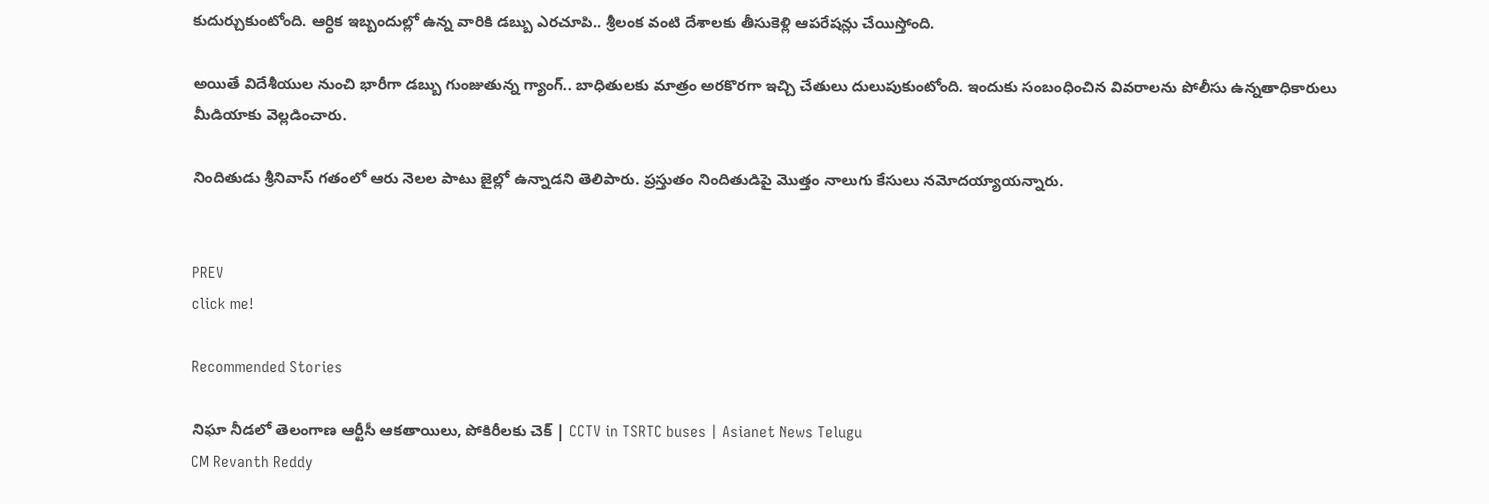కుదుర్చుకుంటోంది. ఆర్ధిక ఇబ్బందుల్లో ఉన్న వారికి డబ్బు ఎరచూపి.. శ్రీలంక వంటి దేశాలకు తీసుకెళ్లి ఆపరేషన్లు చేయిస్తోంది.

అయితే విదేశీయుల నుంచి భారీగా డబ్బు గుంజుతున్న గ్యాంగ్.. బాధితులకు మాత్రం అరకొరగా ఇచ్చి చేతులు దులుపుకుంటోంది. ఇందుకు సంబంధించిన వివరాలను పోలీసు ఉన్నతాధికారులు మీడియాకు వెల్లడించారు.

నిందితుడు శ్రీనివాస్ గతంలో ఆరు నెలల పాటు జైల్లో ఉన్నాడని తెలిపారు. ప్రస్తుతం నిందితుడిపై మొత్తం నాలుగు కేసులు నమోదయ్యాయన్నారు.


PREV
click me!

Recommended Stories

నిఘా నీడలో తెలంగాణ ఆర్టీసీ ఆకతాయిలు, పోకిరీలకు చెక్ | CCTV in TSRTC buses | Asianet News Telugu
CM Revanth Reddy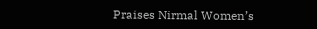Praises Nirmal Women’s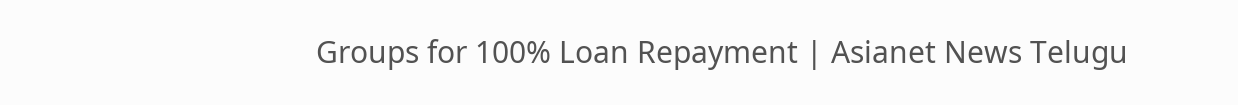Groups for 100% Loan Repayment | Asianet News Telugu